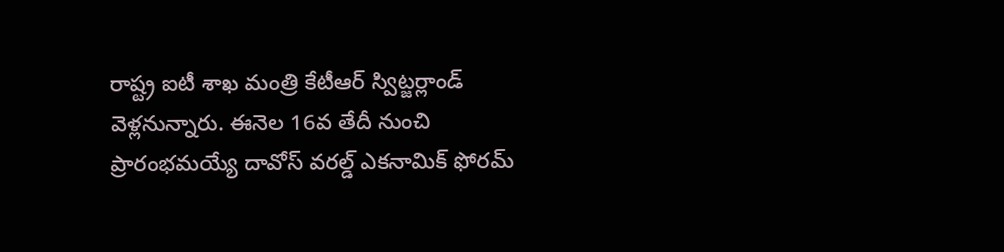రాష్ట్ర ఐటీ శాఖ మంత్రి కేటీఆర్ స్విట్జర్లాండ్ వెళ్లనున్నారు. ఈనెల 16వ తేదీ నుంచి ప్రారంభమయ్యే దావోస్ వరల్డ్ ఎకనామిక్ ఫోరమ్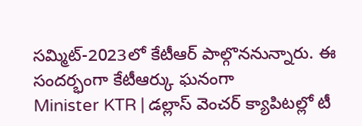సమ్మిట్-2023లో కేటీఆర్ పాల్గొననున్నారు. ఈ సందర్భంగా కేటీఆర్కు ఘనంగా
Minister KTR | డల్లాస్ వెంచర్ క్యాపిటల్లో టీ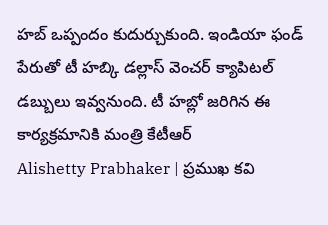హబ్ ఒప్పందం కుదుర్చుకుంది. ఇండియా ఫండ్ పేరుతో టీ హబ్కి డల్లాస్ వెంచర్ క్యాపిటల్ డబ్బులు ఇవ్వనుంది. టీ హబ్లో జరిగిన ఈ కార్యక్రమానికి మంత్రి కేటీఆర్
Alishetty Prabhaker | ప్రముఖ కవి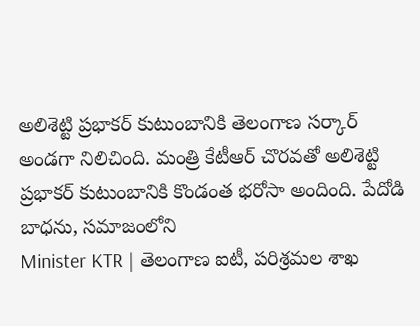అలిశెట్టి ప్రభాకర్ కుటుంబానికి తెలంగాణ సర్కార్ అండగా నిలిచింది. మంత్రి కేటీఆర్ చొరవతో అలిశెట్టి ప్రభాకర్ కుటుంబానికి కొండంత భరోసా అందింది. పేదోడి బాధను, సమాజంలోని
Minister KTR | తెలంగాణ ఐటీ, పరిశ్రమల శాఖ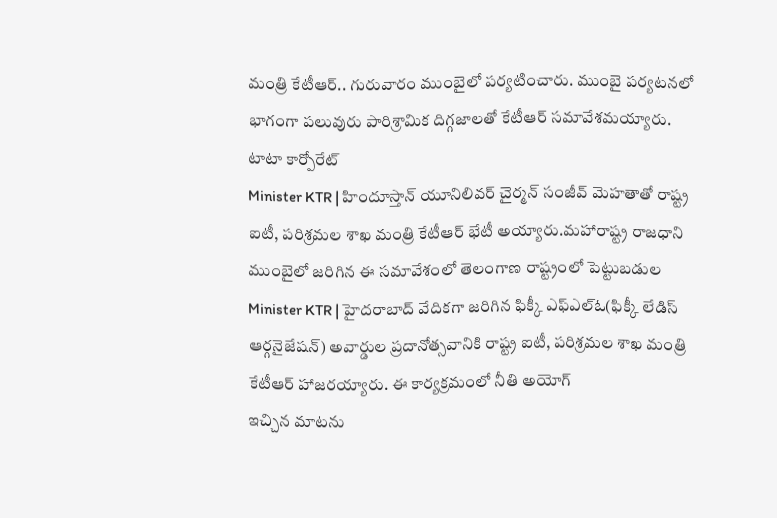మంత్రి కేటీఆర్.. గురువారం ముంబైలో పర్యటించారు. ముంబై పర్యటనలో భాగంగా పలువురు పారిశ్రామిక దిగ్గజాలతో కేటీఆర్ సమావేశమయ్యారు. టాటా కార్పోరేట్
Minister KTR | హిందూస్తాన్ యూనిలివర్ చైర్మన్ సంజీవ్ మెహతాతో రాష్ట్ర ఐటీ, పరిశ్రమల శాఖ మంత్రి కేటీఆర్ భేటీ అయ్యారు.మహారాష్ట్ర రాజధాని ముంబైలో జరిగిన ఈ సమావేశంలో తెలంగాణ రాష్ట్రంలో పెట్టుబడుల
Minister KTR | హైదరాబాద్ వేదికగా జరిగిన ఫిక్కీ ఎఫ్ఎల్ఓ(ఫిక్కీ లేడిస్ ఆర్గనైజేషన్) అవార్డుల ప్రదానోత్సవానికి రాష్ట్ర ఐటీ, పరిశ్రమల శాఖ మంత్రి కేటీఆర్ హాజరయ్యారు. ఈ కార్యక్రమంలో నీతి అయోగ్
ఇచ్చిన మాటను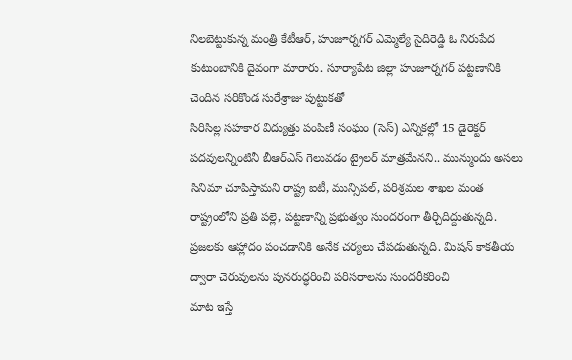నిలబెట్టుకున్న మంత్రి కేటీఆర్, హుజూర్నగర్ ఎమ్మెల్యే సైదిరెడ్డి ఓ నిరుపేద కుటుంబానికి దైవంగా మారారు. సూర్యాపేట జిల్లా హుజూర్నగర్ పట్టణానికి చెందిన సరికొండ సురేశ్రాజు పుట్టుకతో
సిరిసిల్ల సహకార విద్యుత్తు పంపిణీ సంఘం (సెస్) ఎన్నికల్లో 15 డైరెక్టర్ పదవులన్నింటినీ బీఆర్ఎస్ గెలువడం ట్రైలర్ మాత్రమేనని.. మున్ముందు అసలు సినిమా చూపిస్తామని రాష్ట్ర ఐటీ, మున్సిపల్, పరిశ్రమల శాఖల మంత
రాష్ట్రంలోని ప్రతి పల్లె, పట్టణాన్ని ప్రభుత్వం సుందరంగా తీర్చిదిద్దుతున్నది. ప్రజలకు ఆహ్లాదం పంచడానికి అనేక చర్యలు చేపడుతున్నది. మిషన్ కాకతీయ ద్వారా చెరువులను పునరుద్ధరించి పరిసరాలను సుందరీకరించి
మాట ఇస్తే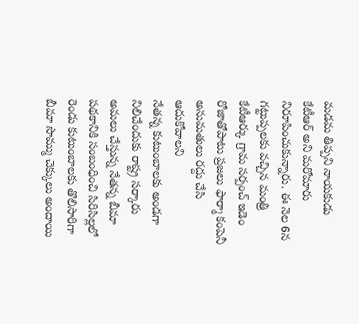మడమ తిప్పని నాయకుడు కేటీఆర్ అని మరోమారు నిరూపించుకున్నారు. ఈ నెల 6న గట్టుప్పలకు వచ్చిన మంత్రి కేటీఆర్కు గ్రామ సర్పంచ్ ఇడెం రోజాతోపాటు ప్రజలు ఫార్మా కంపెనీ అనుమతులు రద్దు చేసి ఆదుకోవాలని
నేతన్న కుటుంబాలకు అండగా నిలిచేందుకు రాష్ట్ర సర్కారు అమలు చేస్తున్న నేతన్న బీమా పథకానికి సంబంధించి సిరిసిల్లలో రెండు కుటుంబాలకు తొలిసారిగా బీమా సొమ్ము చెక్కులు అందాయి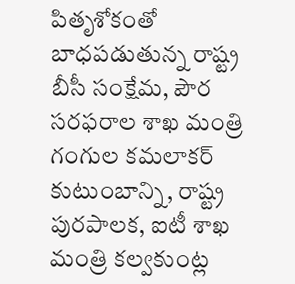పితృశోకంతో బాధపడుతున్న రాష్ట్ర బీసీ సంక్షేమ, పౌర సరఫరాల శాఖ మంత్రి గంగుల కమలాకర్ కుటుంబాన్ని, రాష్ట్ర పురపాలక, ఐటీ శాఖ మంత్రి కల్వకుంట్ల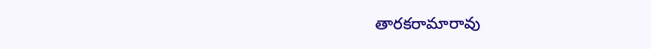తారకరామారావు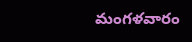మంగళవారం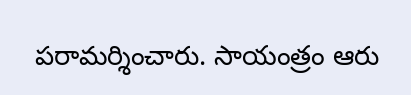పరామర్శించారు. సాయంత్రం ఆరు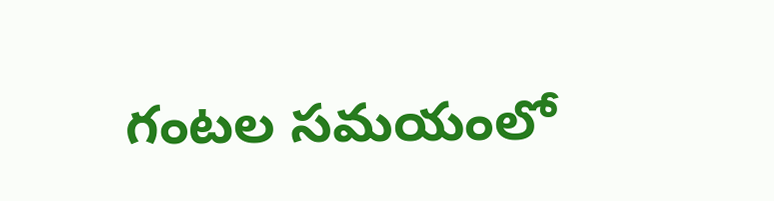గంటల సమయంలో